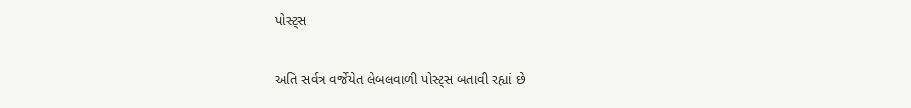પોસ્ટ્સ

અતિ સર્વત્ર વર્જેયેત લેબલવાળી પોસ્ટ્સ બતાવી રહ્યાં છે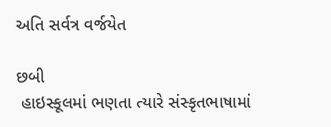અતિ સર્વત્ર વર્જયેત

છબી
 હાઇસ્કૂલમાં ભણતા ત્યારે સંસ્કૃતભાષામાં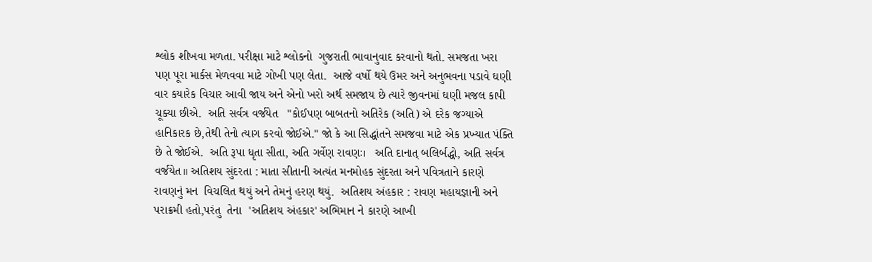શ્લોક શીખવા મળતા. પરીક્ષા માટે શ્લોકનો  ગુજરાતી ભાવાનુવાદ કરવાનો થતો. સમજતા ખરા પણ પૂરા માર્કસ મેળવવા માટે ગોખી પણ લેતા.  આજે વર્ષો થયે ઉમર અને અનુભવના પડાવે ઘણી વાર કયારેક વિચાર આવી જાય અને એનો ખરો અર્થ સમજાય છે ત્યારે જીવનમાં ઘણી મજલ કાપી ચૂક્યા છીએ.  અતિ સર્વત્ર વર્જયેત   "કોઈપણ બાબતનો અતિરેક (અતિ) એ દરેક જગ્યાએ હાનિકારક છે,તેથી તેનો ત્યાગ કરવો જોઈએ." જો કે આ સિદ્ધાંતને સમજવા માટે એક પ્રખ્યાત પંક્તિ છે તે જોઈએ.  અતિ રૂપા ધૃતા સીતા, અતિ ગર્વેણ રાવણઃ।   અતિ દાનાત્ બલિર્બદ્ધો, અતિ સર્વત્ર વર્જયેત॥ અતિશય સુંદરતા : માતા સીતાની અત્યંત મનમોહક સુંદરતા અને પવિત્રતાને કારણે રાવણનું મન  વિચલિત થયું અને તેમનું હરણ થયું.  અતિશય અંહકાર : રાવણ મહાયજ્ઞાની અને પરાક્રમી હતો,પરંતુ  તેના  'અતિશય અંહકાર' અભિમાન ને કારણે આખી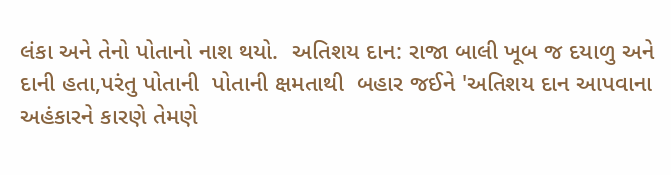લંકા અને તેનો પોતાનો નાશ થયો.  અતિશય દાન: રાજા બાલી ખૂબ જ દયાળુ અને દાની હતા,પરંતુ પોતાની  પોતાની ક્ષમતાથી  બહાર જઈને 'અતિશય દાન આપવાના અહંકારને કારણે તેમણે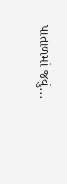પાતાળમાં જવું...